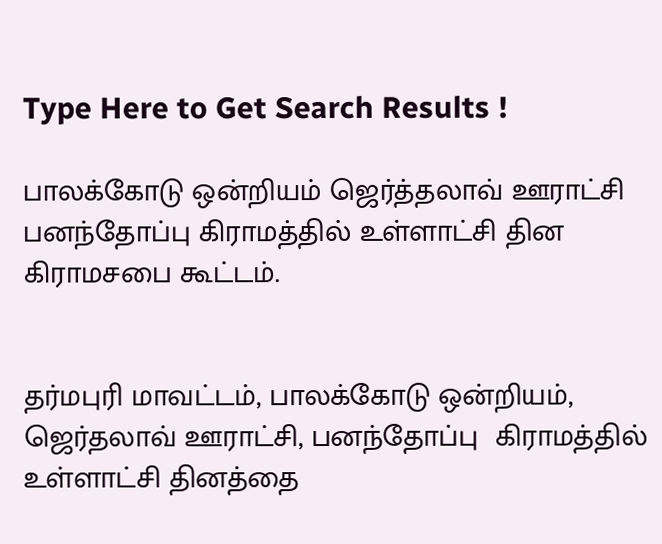Type Here to Get Search Results !

பாலக்கோடு ஒன்றியம் ஜெர்த்தலாவ் ஊராட்சி பனந்தோப்பு கிராமத்தில் உள்ளாட்சி தின கிராமசபை கூட்டம்.


தர்மபுரி மாவட்டம், பாலக்கோடு ஒன்றியம், ஜெர்தலாவ் ஊராட்சி, பனந்தோப்பு  கிராமத்தில் உள்ளாட்சி தினத்தை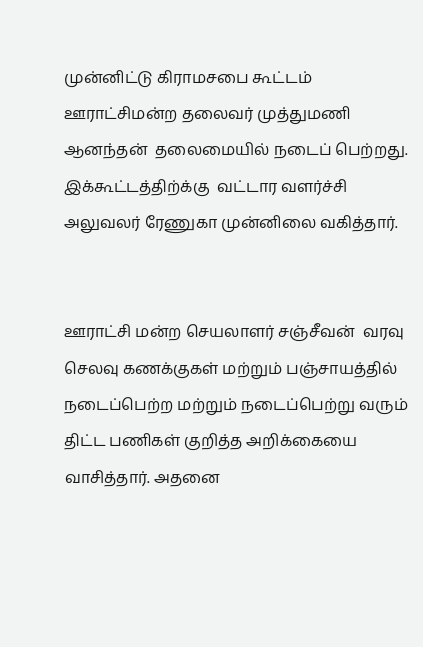முன்னிட்டு கிராமசபை கூட்டம் ஊராட்சிமன்ற தலைவர் முத்துமணி ஆனந்தன்  தலைமையில் நடைப் பெற்றது. இக்கூட்டத்திற்க்கு  வட்டார வளர்ச்சி அலுவலர் ரேணுகா முன்னிலை வகித்தார்.


ஊராட்சி மன்ற செயலாளர் சஞ்சீவன்  வரவு செலவு கணக்குகள் மற்றும் பஞ்சாயத்தில் நடைப்பெற்ற மற்றும் நடைப்பெற்று வரும்  திட்ட பணிகள் குறித்த அறிக்கையை வாசித்தார். அதனை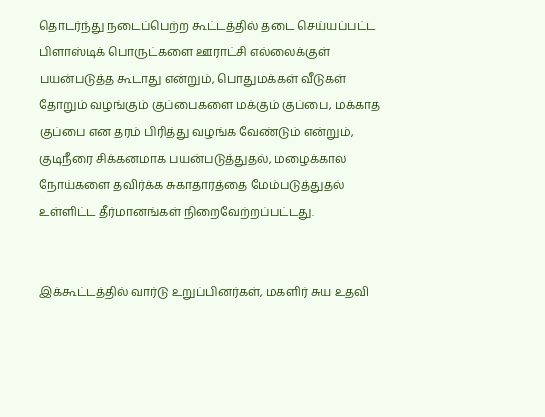தொடர்ந்து நடைப்பெற்ற கூட்டத்தில் தடை செய்யப்பட்ட பிளாஸ்டிக் பொருட்களை ஊராட்சி எல்லைக்குள் பயன்படுத்த கூடாது என்றும், பொதுமக்கள் வீடுகள் தோறும் வழங்கும் குப்பைகளை மக்கும் குப்பை, மக்காத குப்பை என தரம் பிரித்து வழங்க வேண்டும் என்றும், குடிநீரை சிக்கனமாக பயன்படுத்துதல், மழைக்கால நோய்களை தவிர்க்க சுகாதாரத்தை மேம்படுத்துதல் உள்ளிட்ட தீர்மானங்கள் நிறைவேற்றப்பட்டது.


இக்கூட்டத்தில் வார்டு உறுப்பினர்கள், மகளிர் சுய உதவி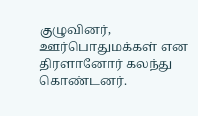குழுவினர், ஊர்பொதுமக்கள் என திரளானோர் கலந்து கொண்டனர்.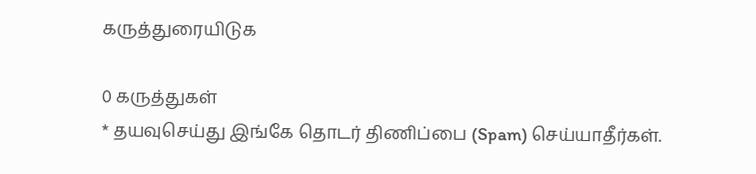கருத்துரையிடுக

0 கருத்துகள்
* தயவுசெய்து இங்கே தொடர் திணிப்பை (Spam) செய்யாதீர்கள்.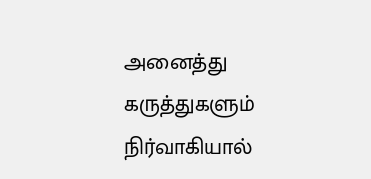அனைத்து கருத்துகளும் நிர்வாகியால்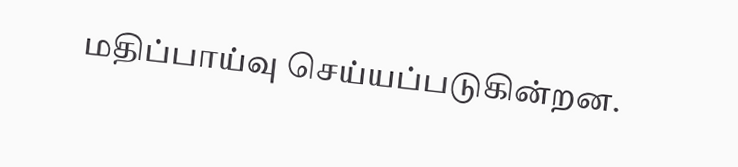மதிப்பாய்வு செய்யப்படுகின்றன.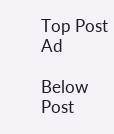Top Post Ad

Below Post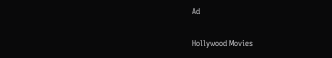Ad

Hollywood Movies